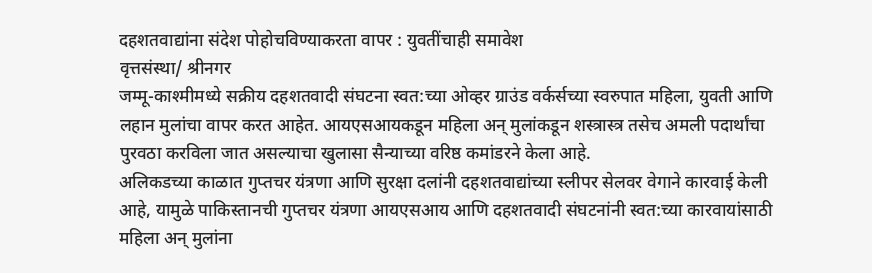दहशतवाद्यांना संदेश पोहोचविण्याकरता वापर : युवतींचाही समावेश
वृत्तसंस्था/ श्रीनगर
जम्मू-काश्मीमध्ये सक्रीय दहशतवादी संघटना स्वत:च्या ओव्हर ग्राउंड वर्कर्सच्या स्वरुपात महिला, युवती आणि लहान मुलांचा वापर करत आहेत. आयएसआयकडून महिला अन् मुलांकडून शस्त्रास्त्र तसेच अमली पदार्थांचा पुरवठा करविला जात असल्याचा खुलासा सैन्याच्या वरिष्ठ कमांडरने केला आहे.
अलिकडच्या काळात गुप्तचर यंत्रणा आणि सुरक्षा दलांनी दहशतवाद्यांच्या स्लीपर सेलवर वेगाने कारवाई केली आहे, यामुळे पाकिस्तानची गुप्तचर यंत्रणा आयएसआय आणि दहशतवादी संघटनांनी स्वत:च्या कारवायांसाठी महिला अन् मुलांना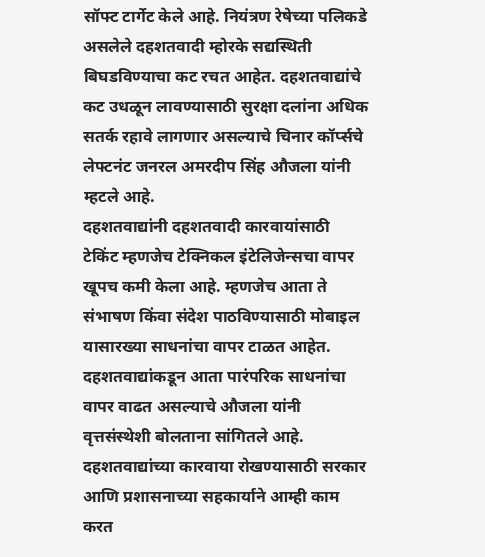सॉफ्ट टार्गेट केले आहे. नियंत्रण रेषेच्या पलिकडे असलेले दहशतवादी म्होरके सद्यस्थिती बिघडविण्याचा कट रचत आहेत. दहशतवाद्यांचे कट उधळून लावण्यासाठी सुरक्षा दलांना अधिक सतर्क रहावे लागणार असल्याचे चिनार कॉर्प्सचे लेफ्टनंट जनरल अमरदीप सिंह औजला यांनी म्हटले आहे.
दहशतवाद्यांनी दहशतवादी कारवायांसाठी टेकिंट म्हणजेच टेक्निकल इंटेलिजेन्सचा वापर खूपच कमी केला आहे. म्हणजेच आता ते संभाषण किंवा संदेश पाठविण्यासाठी मोबाइल यासारख्या साधनांचा वापर टाळत आहेत. दहशतवाद्यांकडून आता पारंपरिक साधनांचा वापर वाढत असल्याचे औजला यांनी वृत्तसंस्थेशी बोलताना सांगितले आहे.
दहशतवाद्यांच्या कारवाया रोखण्यासाठी सरकार आणि प्रशासनाच्या सहकार्याने आम्ही काम करत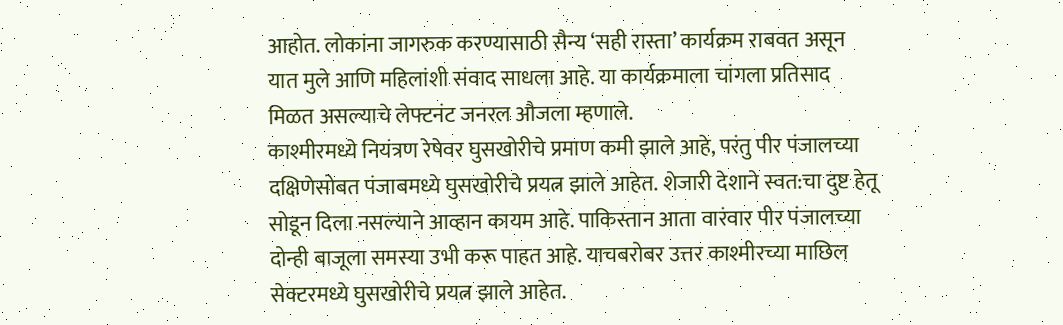आहोत. लोकांना जागरुक करण्यासाठी सैन्य ‘सही रास्ता’ कार्यक्रम राबवत असून यात मुले आणि महिलांशी संवाद साधला आहे. या कार्यक्रमाला चांगला प्रतिसाद मिळत असल्याचे लेफ्टनंट जनरल औजला म्हणाले.
काश्मीरमध्ये नियंत्रण रेषेवर घुसखोरीचे प्रमाण कमी झाले आहे, परंतु पीर पंजालच्या दक्षिणेसोबत पंजाबमध्ये घुसखोरीचे प्रयत्न झाले आहेत. शेजारी देशाने स्वत:चा दुष्ट हेतू सोडून दिला नसल्याने आव्हान कायम आहे. पाकिस्तान आता वारंवार पीर पंजालच्या दोन्ही बाजूला समस्या उभी करू पाहत आहे. याचबरोबर उत्तर काश्मीरच्या माछिल सेक्टरमध्ये घुसखोरीचे प्रयत्न झाले आहेत.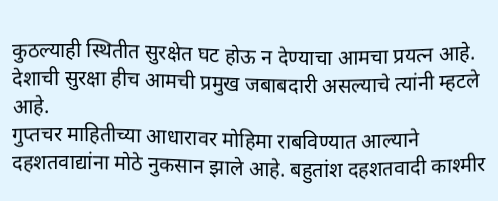कुठल्याही स्थितीत सुरक्षेत घट होऊ न देण्याचा आमचा प्रयत्न आहे. देशाची सुरक्षा हीच आमची प्रमुख जबाबदारी असल्याचे त्यांनी म्हटले आहे.
गुप्तचर माहितीच्या आधारावर मोहिमा राबविण्यात आल्याने दहशतवाद्यांना मोठे नुकसान झाले आहे. बहुतांश दहशतवादी काश्मीर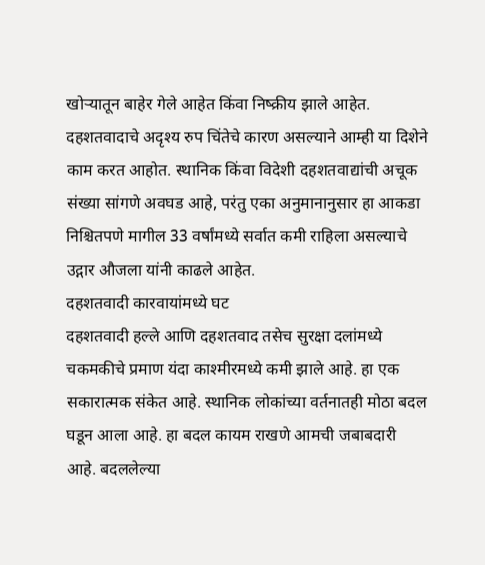खोऱ्यातून बाहेर गेले आहेत किंवा निष्क्रीय झाले आहेत. दहशतवादाचे अदृश्य रुप चिंतेचे कारण असल्याने आम्ही या दिशेने काम करत आहोत. स्थानिक किंवा विदेशी दहशतवाद्यांची अचूक संख्या सांगणे अवघड आहे, परंतु एका अनुमानानुसार हा आकडा निश्चितपणे मागील 33 वर्षांमध्ये सर्वात कमी राहिला असल्याचे उद्गार औजला यांनी काढले आहेत.
दहशतवादी कारवायांमध्ये घट
दहशतवादी हल्ले आणि दहशतवाद तसेच सुरक्षा दलांमध्ये चकमकीचे प्रमाण यंदा काश्मीरमध्ये कमी झाले आहे. हा एक सकारात्मक संकेत आहे. स्थानिक लोकांच्या वर्तनातही मोठा बदल घडून आला आहे. हा बदल कायम राखणे आमची जबाबदारी आहे. बदललेल्या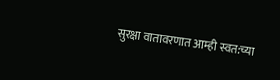सुरक्षा वातावरणात आम्ही स्वत:च्या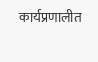कार्यप्रणालीत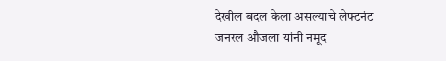देखील बदल केला असल्याचे लेफ्टनंट जनरल औजला यांनी नमूद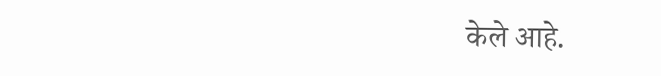केले आहे.